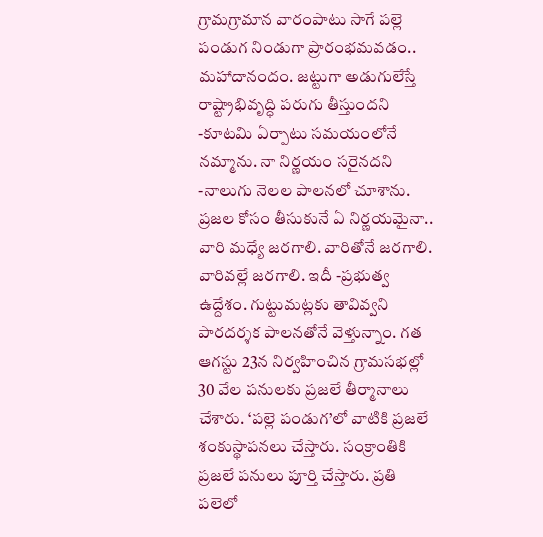గ్రామగ్రామాన వారంపాటు సాగే పల్లె పండుగ నిండుగా ప్రారంభమవడం.. మహాదానందం. జట్టుగా అడుగులేస్తే రాష్ట్రాభివృద్ధి పరుగు తీస్తుందని -కూటమి ఏర్పాటు సమయంలోనే నమ్మాను. నా నిర్ణయం సరైనదని -నాలుగు నెలల పాలనలో చూశాను. ప్రజల కోసం తీసుకునే ఏ నిర్ణయమైనా.. వారి మధ్యే జరగాలి. వారితోనే జరగాలి. వారివల్లే జరగాలి. ఇదీ -ప్రభుత్వ ఉద్దేశం. గుట్టుమట్లకు తావివ్వని పారదర్శక పాలనతోనే వెళ్తున్నాం. గత ఆగస్టు 23న నిర్వహించిన గ్రామసభల్లో 30 వేల పనులకు ప్రజలే తీర్మానాలు చేశారు. ‘పల్లె పండుగ’లో వాటికి ప్రజలే శంకుస్థాపనలు చేస్తారు. సంక్రాంతికి ప్రజలే పనులు పూర్తి చేస్తారు. ప్రతి పలెలో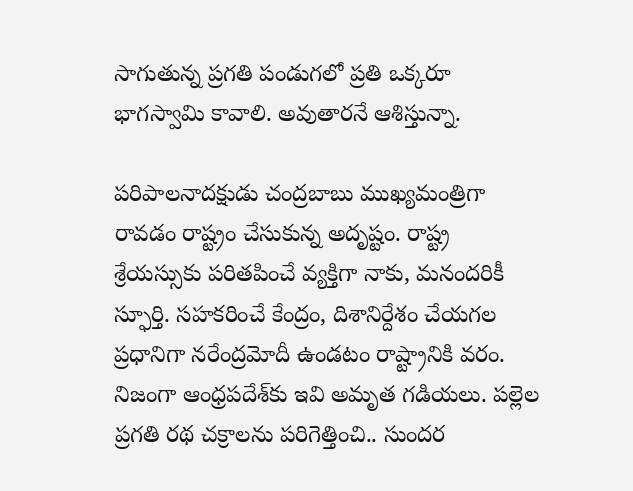సాగుతున్న ప్రగతి పండుగలో ప్రతి ఒక్కరూ భాగస్వామి కావాలి. అవుతారనే ఆశిస్తున్నా.

పరిపాలనాదక్షుడు చంద్రబాబు ముఖ్యమంత్రిగా రావడం రాష్ట్రం చేసుకున్న అదృష్టం. రాష్ట్ర శ్రేయస్సుకు పరితపించే వ్యక్తిగా నాకు, మనందరికీ స్ఫూర్తి. సహకరించే కేంద్రం, దిశానిర్దేశం చేయగల ప్రధానిగా నరేంద్రమోదీ ఉండటం రాష్ట్రానికి వరం. నిజంగా ఆంధ్రపదేశ్‌కు ఇవి అమృత గడియలు. పల్లెల ప్రగతి రథ చక్రాలను పరిగెత్తించి.. సుందర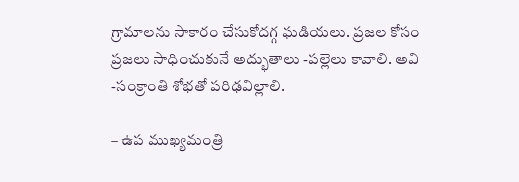గ్రామాలను సాకారం చేసుకోదగ్గ ఘడియలు. ప్రజల కోసం ప్రజలు సాధించుకునే అద్భుతాలు -పల్లెలు కావాలి. అవి -సంక్రాంతి శోభతో పరిఢవిల్లాలి.

– ఉప ముఖ్యమంత్రి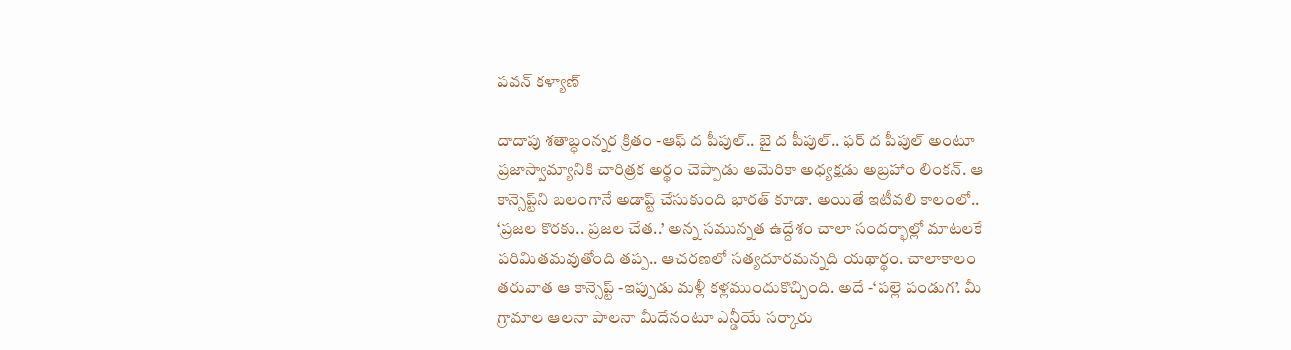పవన్‌ కళ్యాణ్‌

దాదాపు శతాబ్ధంన్నర క్రితం -ఆఫ్‌ ద పీపుల్‌.. బై ద పీపుల్‌.. ఫర్‌ ద పీపుల్‌ అంటూ ప్రజాస్వామ్యానికి చారిత్రక అర్థం చెప్పాడు అమెరికా అధ్యక్షడు అబ్రహాం లింకన్‌. ఆ కాన్సెప్ట్‌ని బలంగానే అడాప్ట్‌ చేసుకుంది భారత్‌ కూడా. అయితే ఇటీవలి కాలంలో.. ‘ప్రజల కొరకు.. ప్రజల చేత..’ అన్న సమున్నత ఉద్దేశం చాలా సందర్భాల్లో మాటలకే పరిమితమవుతోంది తప్ప.. ఆచరణలో సత్యదూరమన్నది యథార్థం. చాలాకాలం తరువాత ఆ కాన్సెప్ట్‌ -ఇప్పుడు మళ్లీ కళ్లముందుకొచ్చింది. అదే -‘పల్లె పండుగ’. మీ గ్రామాల ఆలనా పాలనా మీదేనంటూ ఎన్డీయే సర్కారు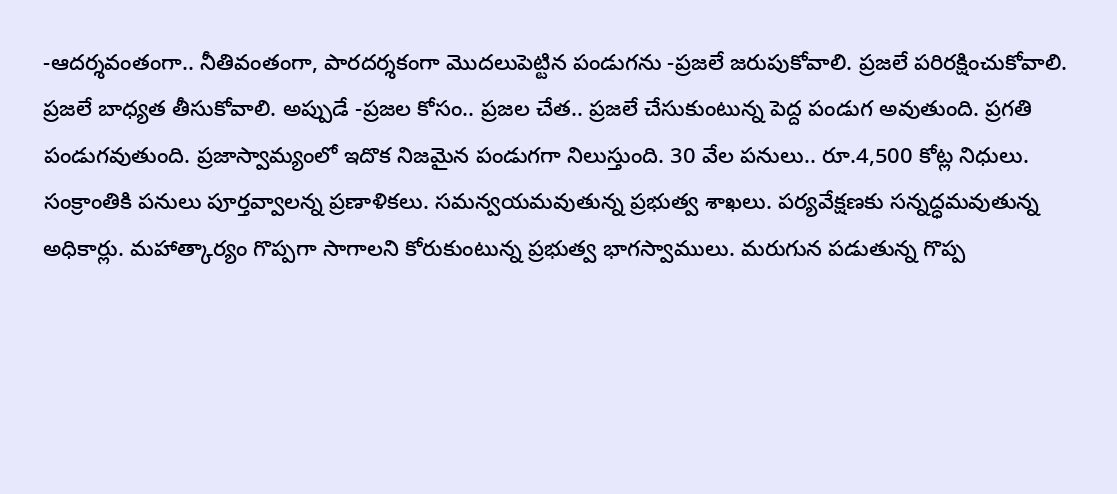-ఆదర్శవంతంగా.. నీతివంతంగా, పారదర్శకంగా మొదలుపెట్టిన పండుగను -ప్రజలే జరుపుకోవాలి. ప్రజలే పరిరక్షించుకోవాలి. ప్రజలే బాధ్యత తీసుకోవాలి. అప్పుడే -ప్రజల కోసం.. ప్రజల చేత.. ప్రజలే చేసుకుంటున్న పెద్ద పండుగ అవుతుంది. ప్రగతి పండుగవుతుంది. ప్రజాస్వామ్యంలో ఇదొక నిజమైన పండుగగా నిలుస్తుంది. 30 వేల పనులు.. రూ.4,500 కోట్ల నిధులు. సంక్రాంతికి పనులు పూర్తవ్వాలన్న ప్రణాళికలు. సమన్వయమవుతున్న ప్రభుత్వ శాఖలు. పర్యవేక్షణకు సన్నద్ధమవుతున్న అధికార్లు. మహాత్కార్యం గొప్పగా సాగాలని కోరుకుంటున్న ప్రభుత్వ భాగస్వాములు. మరుగున పడుతున్న గొప్ప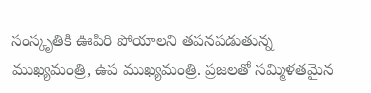సంస్కృతికి ఊపిరి పోయాలని తపనపడుతున్న ముఖ్యమంత్రి, ఉప ముఖ్యమంత్రి. ప్రజలతో సమ్మిళతమైన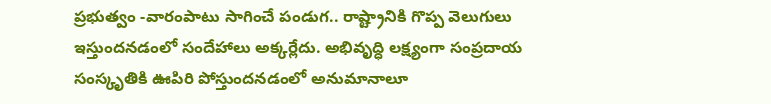ప్రభుత్వం -వారంపాటు సాగించే పండుగ.. రాష్ట్రానికి గొప్ప వెలుగులు ఇస్తుందనడంలో సందేహాలు అక్కర్లేదు. అభివృద్ధి లక్ష్యంగా సంప్రదాయ సంస్కృతికి ఊపిరి పోస్తుందనడంలో అనుమానాలూ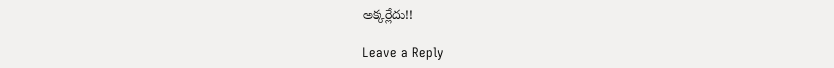అక్కర్లేదు!!

Leave a Reply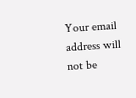Your email address will not be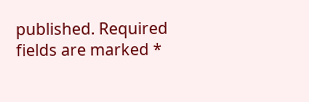published. Required fields are marked *